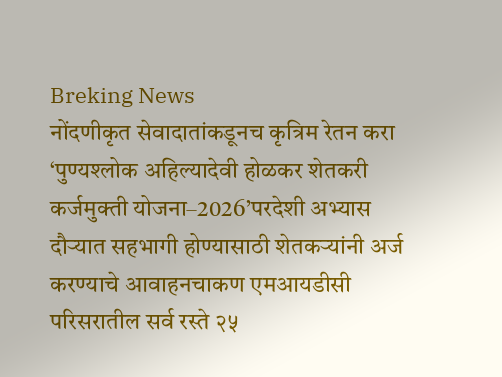Breking News
नोंदणीकृत सेवादातांकडूनच कृत्रिम रेतन करा ‘पुण्यश्लोक अहिल्यादेवी होळकर शेतकरी कर्जमुक्ती योजना–2026’परदेशी अभ्यास दौऱ्यात सहभागी होण्यासाठी शेतकऱ्यांनी अर्ज करण्याचे आवाहनचाकण एमआयडीसी परिसरातील सर्व रस्ते २५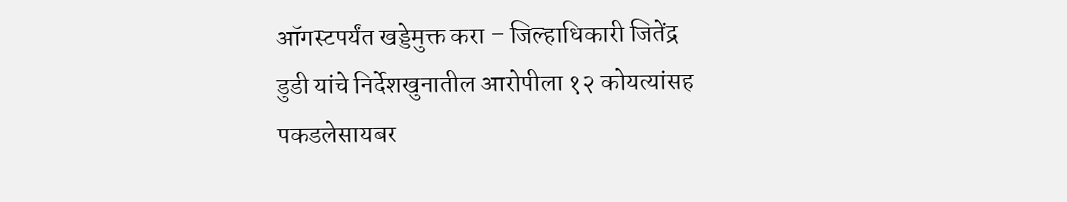ऑगस्टपर्यंत खड्डेमुक्त करा – जिल्हाधिकारी जितेंद्र डुडी यांचे निर्देशखुनातील आरोपीला १२ कोयत्यांसह पकडलेसायबर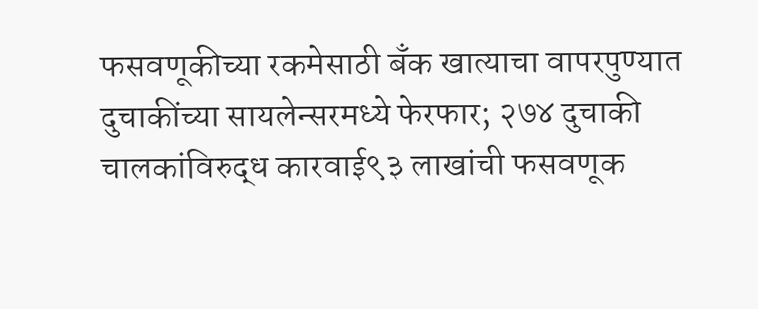फसवणूकीच्या रकमेसाठी बँक खात्याचा वापरपुण्यात दुचाकींच्या सायलेन्सरमध्ये फेरफार; २७४ दुचाकी चालकांविरुद्ध कारवाई९३ लाखांची फसवणूक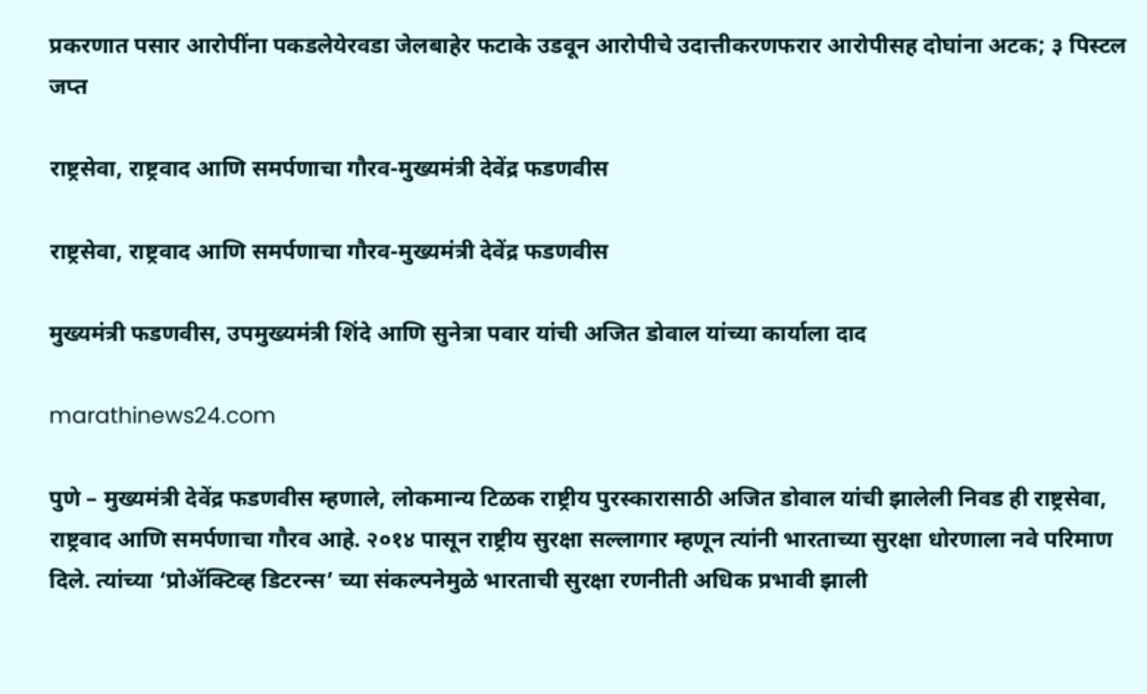प्रकरणात पसार आरोपींना पकडलेयेरवडा जेलबाहेर फटाके उडवून आरोपीचे उदात्तीकरणफरार आरोपीसह दोघांना अटक; ३ पिस्टल जप्त

राष्ट्रसेवा, राष्ट्रवाद आणि समर्पणाचा गौरव-मुख्यमंत्री देवेंद्र फडणवीस

राष्ट्रसेवा, राष्ट्रवाद आणि समर्पणाचा गौरव-मुख्यमंत्री देवेंद्र फडणवीस

मुख्यमंत्री फडणवीस, उपमुख्यमंत्री शिंदे आणि सुनेत्रा पवार यांची अजित डोवाल यांच्या कार्याला दाद

marathinews24.com

पुणे – मुख्यमंत्री देवेंद्र फडणवीस म्हणाले, लोकमान्य टिळक राष्ट्रीय पुरस्कारासाठी अजित डोवाल यांची झालेली निवड ही राष्ट्रसेवा, राष्ट्रवाद आणि समर्पणाचा गौरव आहे. २०१४ पासून राष्ट्रीय सुरक्षा सल्लागार म्हणून त्यांनी भारताच्या सुरक्षा धोरणाला नवे परिमाण दिले. त्यांच्या ‘प्रोॲक्टिव्ह डिटरन्स’ च्या संकल्पनेमुळे भारताची सुरक्षा रणनीती अधिक प्रभावी झाली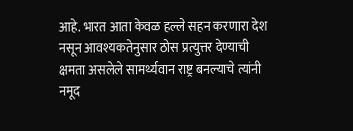आहे. भारत आता केवळ हल्ले सहन करणारा देश नसून आवश्यकतेनुसार ठोस प्रत्युत्तर देण्याची क्षमता असलेले सामर्थ्यवान राष्ट्र बनल्याचे त्यांनी नमूद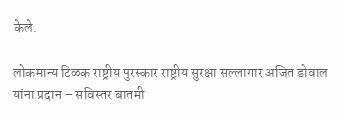केले.

लोकमान्य टिळक राष्ट्रीय पुरस्कार राष्ट्रीय सुरक्षा सल्लागार अजित डोवाल यांना प्रदान – सविस्तर बातमी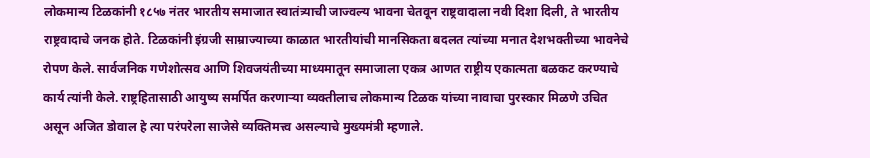लोकमान्य टिळकांनी १८५७ नंतर भारतीय समाजात स्वातंत्र्याची जाज्वल्य भावना चेतवून राष्ट्रवादाला नवी दिशा दिली, ते भारतीय राष्ट्रवादाचे जनक होते. टिळकांनी इंग्रजी साम्राज्याच्या काळात भारतीयांची मानसिकता बदलत त्यांच्या मनात देशभक्तीच्या भावनेचे रोपण केले. सार्वजनिक गणेशोत्सव आणि शिवजयंतीच्या माध्यमातून समाजाला एकत्र आणत राष्ट्रीय एकात्मता बळकट करण्याचे कार्य त्यांनी केले. राष्ट्रहितासाठी आयुष्य समर्पित करणाऱ्या व्यक्तीलाच लोकमान्य टिळक यांच्या नावाचा पुरस्कार मिळणे उचित असून अजित डोवाल हे त्या परंपरेला साजेसे व्यक्तिमत्त्व असल्याचे मुख्यमंत्री म्हणाले.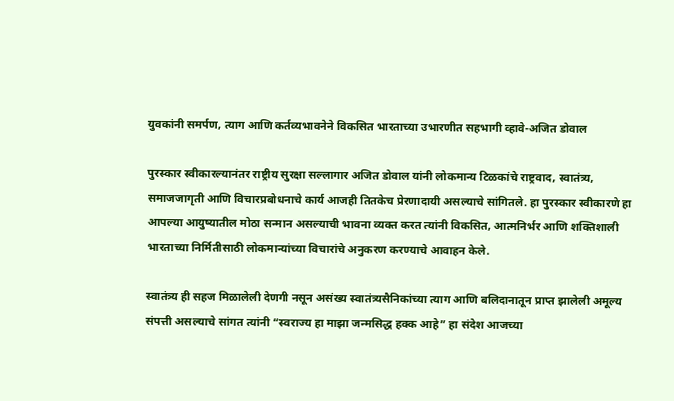युवकांनी समर्पण, त्याग आणि कर्तव्यभावनेने विकसित भारताच्या उभारणीत सहभागी व्हावे-अजित डोवाल

पुरस्कार स्वीकारल्यानंतर राष्ट्रीय सुरक्षा सल्लागार अजित डोवाल यांनी लोकमान्य टिळकांचे राष्ट्रवाद, स्वातंत्र्य, समाजजागृती आणि विचारप्रबोधनाचे कार्य आजही तितकेच प्रेरणादायी असल्याचे सांगितले. हा पुरस्कार स्वीकारणे हा आपल्या आयुष्यातील मोठा सन्मान असल्याची भावना व्यक्त करत त्यांनी विकसित, आत्मनिर्भर आणि शक्तिशाली भारताच्या निर्मितीसाठी लोकमान्यांच्या विचारांचे अनुकरण करण्याचे आवाहन केले.

स्वातंत्र्य ही सहज मिळालेली देणगी नसून असंख्य स्वातंत्र्यसैनिकांच्या त्याग आणि बलिदानातून प्राप्त झालेली अमूल्य संपत्ती असल्याचे सांगत त्यांनी “स्वराज्य हा माझा जन्मसिद्ध हक्क आहे” हा संदेश आजच्या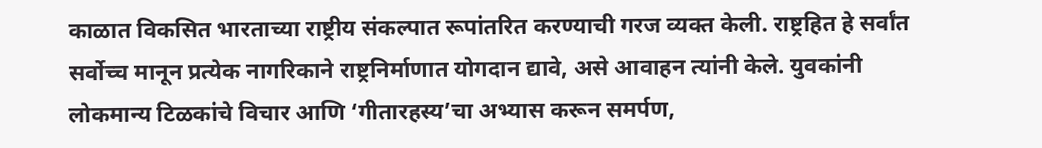काळात विकसित भारताच्या राष्ट्रीय संकल्पात रूपांतरित करण्याची गरज व्यक्त केली. राष्ट्रहित हे सर्वांत सर्वोच्च मानून प्रत्येक नागरिकाने राष्ट्रनिर्माणात योगदान द्यावे, असे आवाहन त्यांनी केले. युवकांनी लोकमान्य टिळकांचे विचार आणि ‘गीतारहस्य’चा अभ्यास करून समर्पण,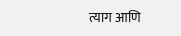त्याग आणि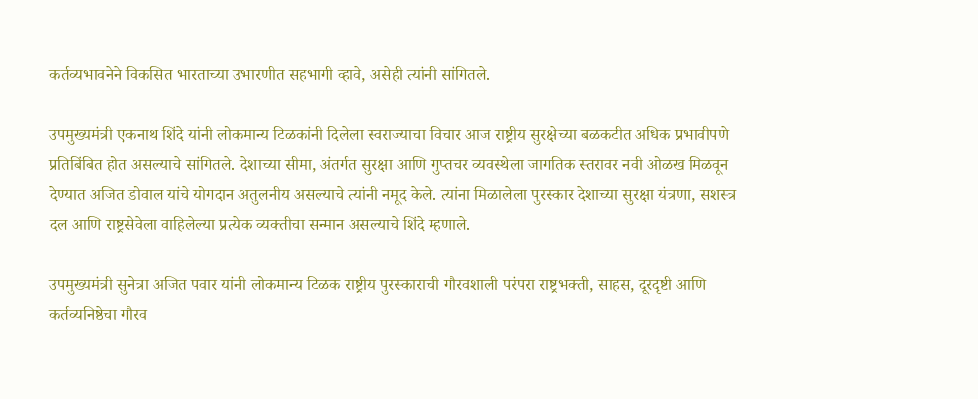कर्तव्यभावनेने विकसित भारताच्या उभारणीत सहभागी व्हावे, असेही त्यांनी सांगितले.

उपमुख्यमंत्री एकनाथ शिंदे यांनी लोकमान्य टिळकांनी दिलेला स्वराज्याचा विचार आज राष्ट्रीय सुरक्षेच्या बळकटीत अधिक प्रभावीपणे प्रतिबिंबित होत असल्याचे सांगितले. देशाच्या सीमा, अंतर्गत सुरक्षा आणि गुप्तचर व्यवस्थेला जागतिक स्तरावर नवी ओळख मिळवून देण्यात अजित डोवाल यांचे योगदान अतुलनीय असल्याचे त्यांनी नमूद केले. त्यांना मिळालेला पुरस्कार देशाच्या सुरक्षा यंत्रणा, सशस्त्र दल आणि राष्ट्रसेवेला वाहिलेल्या प्रत्येक व्यक्तीचा सन्मान असल्याचे शिंदे म्हणाले.

उपमुख्यमंत्री सुनेत्रा अजित पवार यांनी लोकमान्य टिळक राष्ट्रीय पुरस्काराची गौरवशाली परंपरा राष्ट्रभक्ती, साहस, दूरदृष्टी आणि कर्तव्यनिष्ठेचा गौरव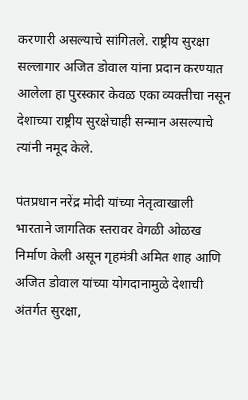करणारी असल्याचे सांगितले. राष्ट्रीय सुरक्षा सल्लागार अजित डोवाल यांना प्रदान करण्यात आलेला हा पुरस्कार केवळ एका व्यक्तीचा नसून देशाच्या राष्ट्रीय सुरक्षेचाही सन्मान असल्याचे त्यांनी नमूद केले.

पंतप्रधान नरेंद्र मोदी यांच्या नेतृत्वाखाली भारताने जागतिक स्तरावर वेगळी ओळख निर्माण केली असून गृहमंत्री अमित शाह आणि अजित डोवाल यांच्या योगदानामुळे देशाची अंतर्गत सुरक्षा,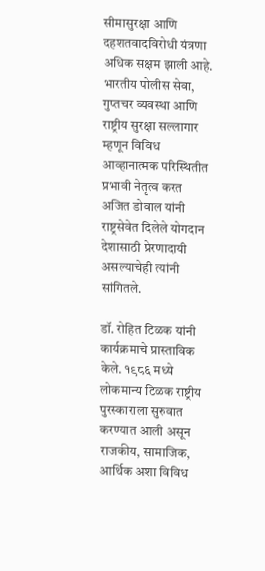सीमासुरक्षा आणि दहशतवादविरोधी यंत्रणा अधिक सक्षम झाली आहे. भारतीय पोलीस सेवा, गुप्तचर व्यवस्था आणि राष्ट्रीय सुरक्षा सल्लागार म्हणून विविध आव्हानात्मक परिस्थितीत प्रभावी नेतृत्व करत अजित डोवाल यांनी राष्ट्रसेवेत दिलेले योगदान देशासाठी प्रेरणादायी असल्याचेही त्यांनी सांगितले.

डॉ. रोहित टिळक यांनी कार्यक्रमाचे प्रास्ताविक केले. १९८६ मध्ये लोकमान्य टिळक राष्ट्रीय पुरस्काराला सुरुवात करण्यात आली असून राजकीय, सामाजिक, आर्थिक अशा विविध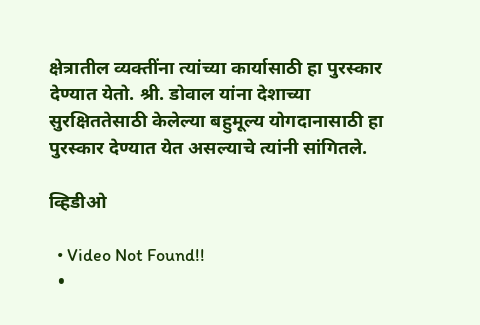क्षेत्रातील व्यक्तींना त्यांच्या कार्यासाठी हा पुरस्कार देण्यात येतो. श्री. डोवाल यांना देशाच्या सुरक्षिततेसाठी केलेल्या बहुमूल्य योगदानासाठी हा पुरस्कार देण्यात येत असल्याचे त्यांनी सांगितले.

व्हिडीओ

  • Video Not Found!!
  •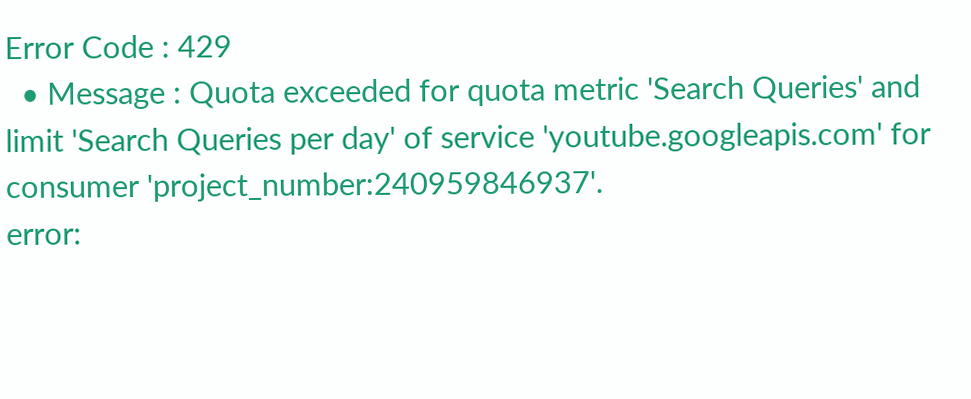Error Code : 429
  • Message : Quota exceeded for quota metric 'Search Queries' and limit 'Search Queries per day' of service 'youtube.googleapis.com' for consumer 'project_number:240959846937'.
error: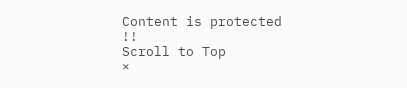Content is protected !!
Scroll to Top
×